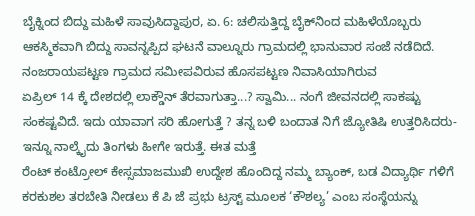ಬೈಕ್ನಿಂದ ಬಿದ್ದು ಮಹಿಳೆ ಸಾವುಸಿದ್ದಾಪುರ, ಏ. 6: ಚಲಿಸುತ್ತಿದ್ದ ಬೈಕ್‍ನಿಂದ ಮಹಿಳೆಯೊಬ್ಬರು ಆಕಸ್ಮಿಕವಾಗಿ ಬಿದ್ದು ಸಾವನ್ನಪ್ಪಿದ ಘಟನೆ ವಾಲ್ನೂರು ಗ್ರಾಮದಲ್ಲಿ ಭಾನುವಾರ ಸಂಜೆ ನಡೆದಿದೆ. ನಂಜರಾಯಪಟ್ಟಣ ಗ್ರಾಮದ ಸಮೀಪವಿರುವ ಹೊಸಪಟ್ಟಣ ನಿವಾಸಿಯಾಗಿರುವ
ಏಪ್ರಿಲ್ 14 ಕ್ಕೆ ದೇಶದಲ್ಲಿ ಲಾಕ್ಡೌನ್ ತೆರವಾಗುತ್ತಾ...? ಸ್ವಾಮಿ... ನಂಗೆ ಜೀವನದಲ್ಲಿ ಸಾಕಷ್ಟು ಸಂಕಷ್ಟವಿದೆ. ಇದು ಯಾವಾಗ ಸರಿ ಹೋಗುತ್ತೆ ? ತನ್ನ ಬಳಿ ಬಂದಾತ ನಿಗೆ ಜ್ಯೋತಿಷಿ ಉತ್ತರಿಸಿದರು-ಇನ್ನೂ ನಾಲ್ಕೈದು ತಿಂಗಳು ಹೀಗೇ ಇರುತ್ತೆ. ಈತ ಮತ್ತೆ
ರೆಂಟ್ ಕಂಟ್ರೋಲ್ ಕೇಸ್ಸಮಾಜಮುಖಿ ಉದ್ದೇಶ ಹೊಂದಿದ್ದ ನಮ್ಮ ಬ್ಯಾಂಕ್, ಬಡ ವಿದ್ಯಾರ್ಥಿ ಗಳಿಗೆ ಕರಕುಶಲ ತರಬೇತಿ ನೀಡಲು ಕೆ ಪಿ ಜೆ ಪ್ರಭು ಟ್ರಸ್ಟ್ ಮೂಲಕ ‘ಕೌಶಲ್ಯ’ ಎಂಬ ಸಂಸ್ಥೆಯನ್ನು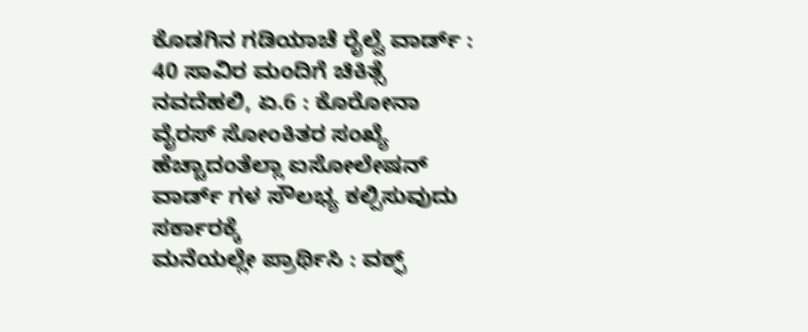ಕೊಡಗಿನ ಗಡಿಯಾಚೆ ರೈಲ್ವೆ ವಾರ್ಡ್ : 40 ಸಾವಿರ ಮಂದಿಗೆ ಚಿಕಿತ್ಸೆ ನವದೆಹಲಿ, ಏ.6 : ಕೊರೋನಾ ವೈರಸ್ ಸೋಂಕಿತರ ಸಂಖ್ಯೆ ಹೆಚ್ಚಾದಂತೆಲ್ಲಾ ಐಸೋಲೇಷನ್ ವಾರ್ಡ್ ಗಳ ಸೌಲಭ್ಯ ಕಲ್ಪಿಸುವುದು ಸರ್ಕಾರಕ್ಕೆ
ಮನೆಯಲ್ಲೇ ಪ್ರಾರ್ಥಿಸಿ : ವಕ್ಫ್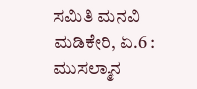ಸಮಿತಿ ಮನವಿ ಮಡಿಕೇರಿ, ಏ.6 : ಮುಸಲ್ಮಾನ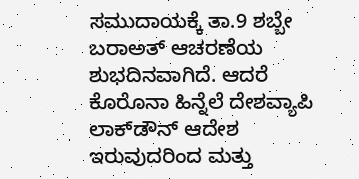ಸಮುದಾಯಕ್ಕೆ ತಾ.9 ಶಬ್ಬೇ ಬರಾಅತ್ ಆಚರಣೆಯ ಶುಭದಿನವಾಗಿದೆ. ಆದರೆ ಕೊರೊನಾ ಹಿನ್ನೆಲೆ ದೇಶವ್ಯಾಪಿ ಲಾಕ್‍ಡೌನ್ ಆದೇಶ ಇರುವುದರಿಂದ ಮತ್ತು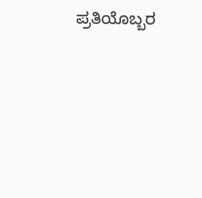ಪ್ರತಿಯೊಬ್ಬರ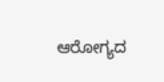ಆರೋಗ್ಯದ